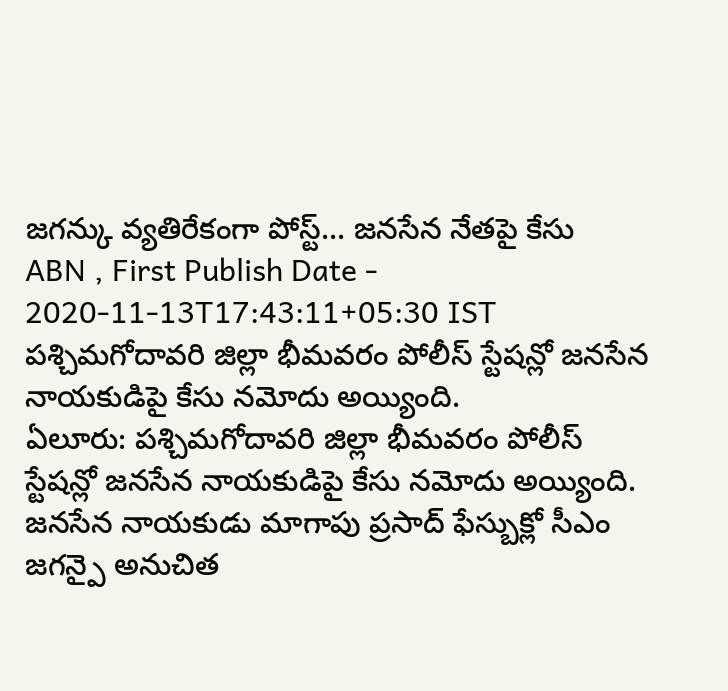జగన్కు వ్యతిరేకంగా పోస్ట్... జనసేన నేతపై కేసు
ABN , First Publish Date - 2020-11-13T17:43:11+05:30 IST
పశ్చిమగోదావరి జిల్లా భీమవరం పోలీస్ స్టేషన్లో జనసేన నాయకుడిపై కేసు నమోదు అయ్యింది.
ఏలూరు: పశ్చిమగోదావరి జిల్లా భీమవరం పోలీస్ స్టేషన్లో జనసేన నాయకుడిపై కేసు నమోదు అయ్యింది. జనసేన నాయకుడు మాగాపు ప్రసాద్ ఫేస్బుక్లో సీఎం జగన్పై అనుచిత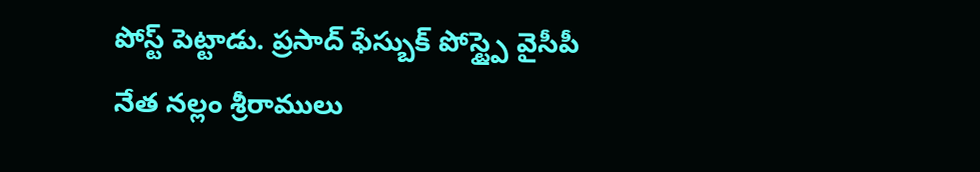పోస్ట్ పెట్టాడు. ప్రసాద్ ఫేస్బుక్ పోస్ట్పై వైసీపీ నేత నల్లం శ్రీరాములు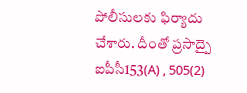పోలీసులకు ఫిర్యాదు చేశారు. దీంతో ప్రసాద్పై ఐపీసీ153(A) , 505(2)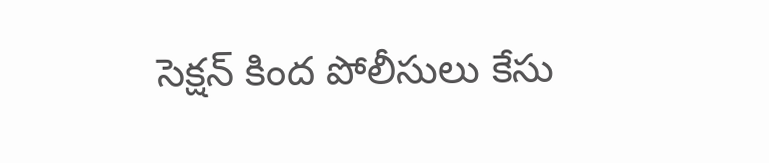సెక్షన్ కింద పోలీసులు కేసు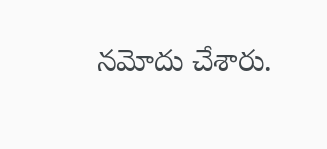నమోదు చేశారు.